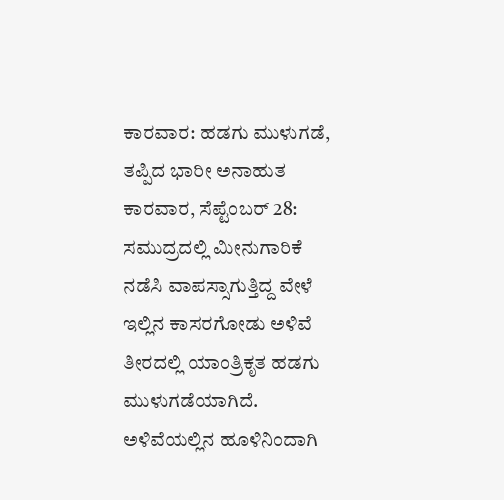ಕಾರವಾರ: ಹಡಗು ಮುಳುಗಡೆ, ತಪ್ಪಿದ ಭಾರೀ ಅನಾಹುತ
ಕಾರವಾರ, ಸೆಪ್ಟೆಂಬರ್ 28: ಸಮುದ್ರದಲ್ಲಿ ಮೀನುಗಾರಿಕೆ ನಡೆಸಿ ವಾಪಸ್ಸಾಗುತ್ತಿದ್ದ ವೇಳೆ ಇಲ್ಲಿನ ಕಾಸರಗೋಡು ಅಳಿವೆ ತೀರದಲ್ಲಿ ಯಾಂತ್ರಿಕೃತ ಹಡಗು ಮುಳುಗಡೆಯಾಗಿದೆ.
ಅಳಿವೆಯಲ್ಲಿನ ಹೂಳಿನಿಂದಾಗಿ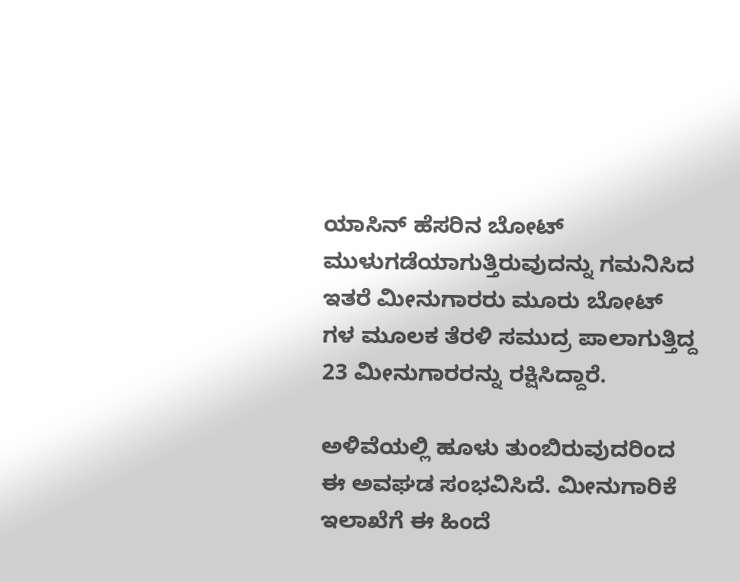ಯಾಸಿನ್ ಹೆಸರಿನ ಬೋಟ್ ಮುಳುಗಡೆಯಾಗುತ್ತಿರುವುದನ್ನು ಗಮನಿಸಿದ ಇತರೆ ಮೀನುಗಾರರು ಮೂರು ಬೋಟ್ ಗಳ ಮೂಲಕ ತೆರಳಿ ಸಮುದ್ರ ಪಾಲಾಗುತ್ತಿದ್ದ 23 ಮೀನುಗಾರರನ್ನು ರಕ್ಷಿಸಿದ್ದಾರೆ.

ಅಳಿವೆಯಲ್ಲಿ ಹೂಳು ತುಂಬಿರುವುದರಿಂದ ಈ ಅವಘಡ ಸಂಭವಿಸಿದೆ. ಮೀನುಗಾರಿಕೆ ಇಲಾಖೆಗೆ ಈ ಹಿಂದೆ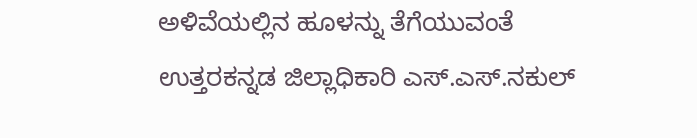ಅಳಿವೆಯಲ್ಲಿನ ಹೂಳನ್ನು ತೆಗೆಯುವಂತೆ ಉತ್ತರಕನ್ನಡ ಜಿಲ್ಲಾಧಿಕಾರಿ ಎಸ್.ಎಸ್.ನಕುಲ್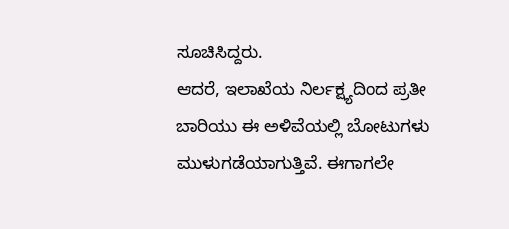ಸೂಚಿಸಿದ್ದರು.
ಆದರೆ, ಇಲಾಖೆಯ ನಿರ್ಲಕ್ಷ್ಯದಿಂದ ಪ್ರತೀ ಬಾರಿಯು ಈ ಅಳಿವೆಯಲ್ಲಿ ಬೋಟುಗಳು ಮುಳುಗಡೆಯಾಗುತ್ತಿವೆ. ಈಗಾಗಲೇ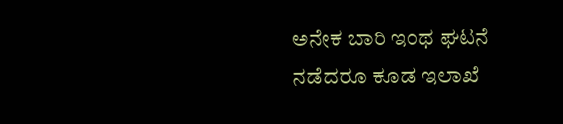ಅನೇಕ ಬಾರಿ ಇಂಥ ಘಟನೆ ನಡೆದರೂ ಕೂಡ ಇಲಾಖೆ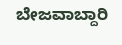ಬೇಜವಾಬ್ದಾರಿ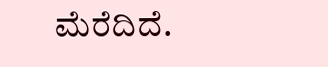ಮೆರೆದಿದೆ.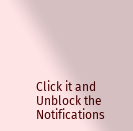Click it and Unblock the Notifications